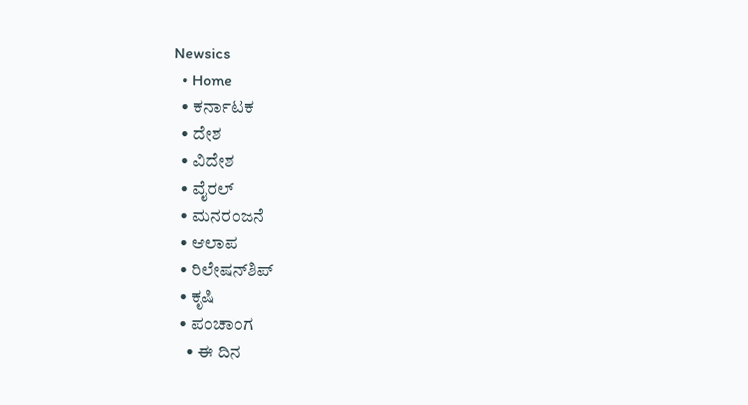Newsics
  • Home
  • ಕರ್ನಾಟಕ
  • ದೇಶ
  • ವಿದೇಶ
  • ವೈರಲ್
  • ಮನರಂಜನೆ
  • ಆಲಾಪ
  • ರಿಲೇಷನ್‌ಶಿಪ್
  • ಕೃಷಿ
  • ಪಂಚಾಂಗ
    • ಈ ದಿನ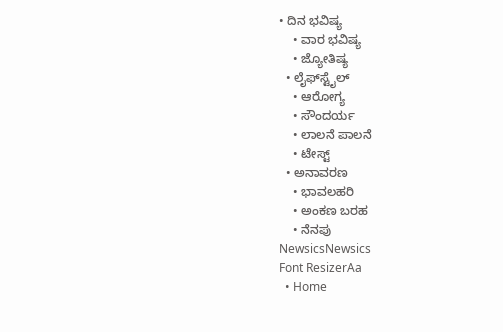• ದಿನ ಭವಿಷ್ಯ
    • ವಾರ ಭವಿಷ್ಯ
    • ಜ್ಯೋತಿಷ್ಯ
  • ಲೈಫ್‌ಸ್ಟೈಲ್
    • ಆರೋಗ್ಯ
    • ಸೌಂದರ್ಯ
    • ಲಾಲನೆ ಪಾಲನೆ
    • ಟೇಸ್ಟ್
  • ಅನಾವರಣ
    • ಭಾವಲಹರಿ
    • ಅಂಕಣ ಬರಹ
    • ನೆನಪು
NewsicsNewsics
Font ResizerAa
  • Home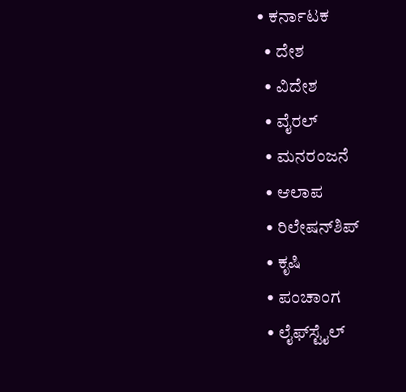• ಕರ್ನಾಟಕ
  • ದೇಶ
  • ವಿದೇಶ
  • ವೈರಲ್
  • ಮನರಂಜನೆ
  • ಆಲಾಪ
  • ರಿಲೇಷನ್‌ಶಿಪ್
  • ಕೃಷಿ
  • ಪಂಚಾಂಗ
  • ಲೈಫ್‌ಸ್ಟೈಲ್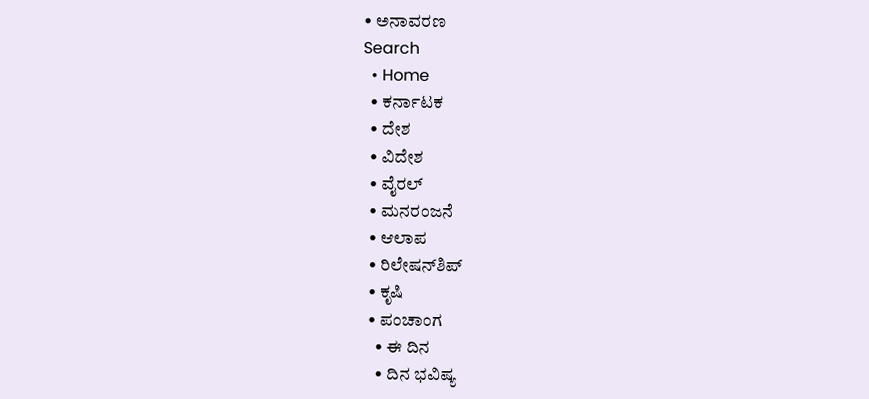• ಅನಾವರಣ
Search
  • Home
  • ಕರ್ನಾಟಕ
  • ದೇಶ
  • ವಿದೇಶ
  • ವೈರಲ್
  • ಮನರಂಜನೆ
  • ಆಲಾಪ
  • ರಿಲೇಷನ್‌ಶಿಪ್
  • ಕೃಷಿ
  • ಪಂಚಾಂಗ
    • ಈ ದಿನ
    • ದಿನ ಭವಿಷ್ಯ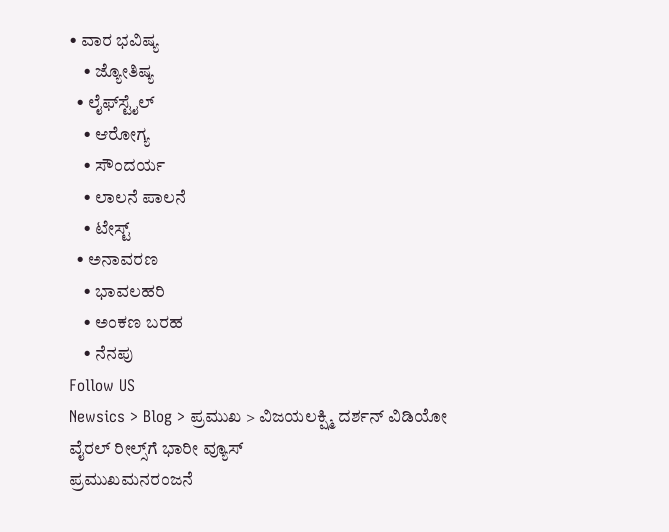• ವಾರ ಭವಿಷ್ಯ
    • ಜ್ಯೋತಿಷ್ಯ
  • ಲೈಫ್‌ಸ್ಟೈಲ್
    • ಆರೋಗ್ಯ
    • ಸೌಂದರ್ಯ
    • ಲಾಲನೆ ಪಾಲನೆ
    • ಟೇಸ್ಟ್
  • ಅನಾವರಣ
    • ಭಾವಲಹರಿ
    • ಅಂಕಣ ಬರಹ
    • ನೆನಪು
Follow US
Newsics > Blog > ಪ್ರಮುಖ > ವಿಜಯಲಕ್ಷ್ಮಿ ದರ್ಶನ್ ವಿಡಿಯೋ ವೈರಲ್ ರೀಲ್ಸ್‌ಗೆ ಭಾರೀ ವ್ಯೂಸ್
ಪ್ರಮುಖಮನರಂಜನೆ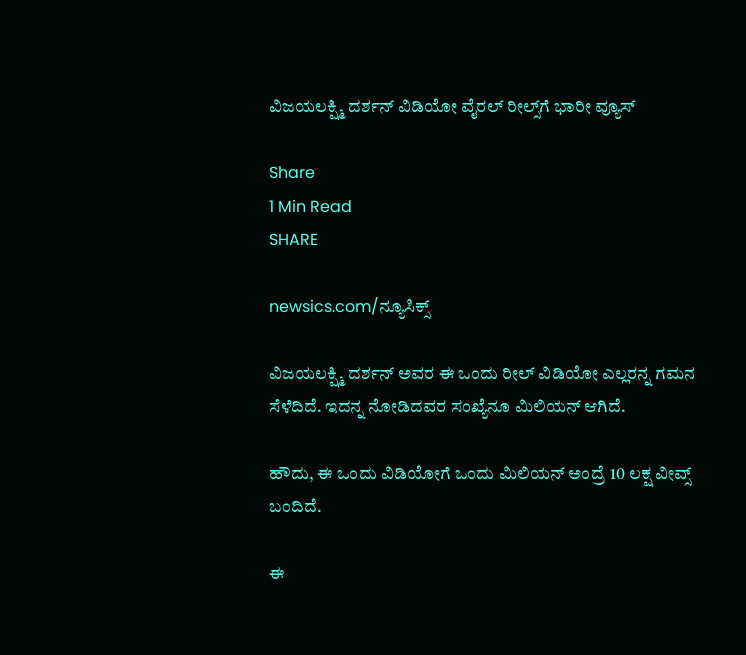ವಿಜಯಲಕ್ಷ್ಮಿ ದರ್ಶನ್ ವಿಡಿಯೋ ವೈರಲ್ ರೀಲ್ಸ್‌ಗೆ ಭಾರೀ ವ್ಯೂಸ್

Share
1 Min Read
SHARE

newsics.com/ನ್ಯೂಸಿಕ್ಸ್

ವಿಜಯಲಕ್ಷ್ಮಿ ದರ್ಶನ್ ಅವರ ಈ ಒಂದು ರೀಲ್ ವಿಡಿಯೋ ಎಲ್ಲರನ್ನ ಗಮನ ಸೆಳೆದಿದೆ. ಇದನ್ನ ನೋಡಿದವರ ಸಂಖ್ಯೆನೂ ಮಿಲಿಯನ್ ಆಗಿದೆ.

ಹೌದು, ಈ ಒಂದು ವಿಡಿಯೋಗೆ ಒಂದು ಮಿಲಿಯನ್ ಅಂದ್ರೆ 10 ಲಕ್ಷ ವೀವ್ಸ್ ಬಂದಿದೆ.

ಈ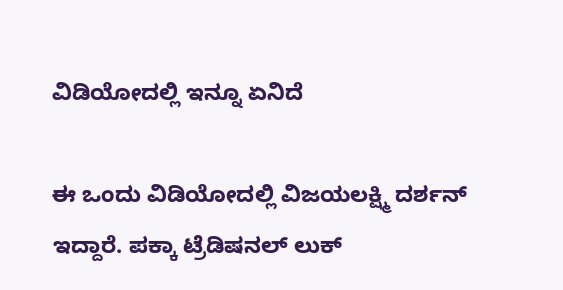ವಿಡಿಯೋದಲ್ಲಿ ಇನ್ನೂ ಏನಿದೆ

ಈ ಒಂದು ವಿಡಿಯೋದಲ್ಲಿ ವಿಜಯಲಕ್ಷ್ಮಿ ದರ್ಶನ್ ಇದ್ದಾರೆ. ಪಕ್ಕಾ ಟ್ರೆಡಿಷನಲ್ ಲುಕ್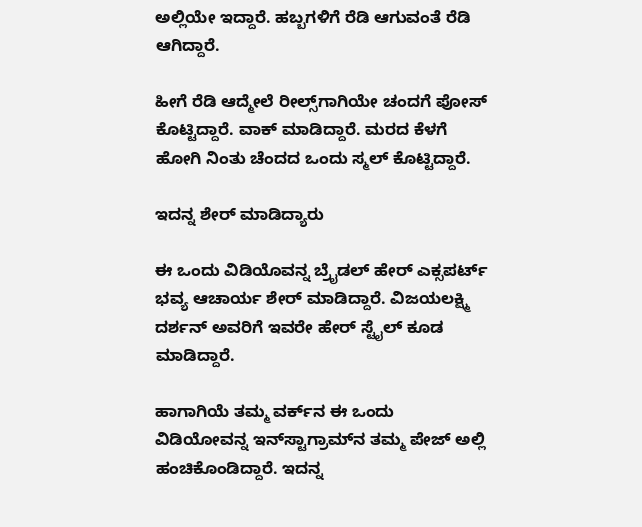ಅಲ್ಲಿಯೇ ಇದ್ದಾರೆ. ಹಬ್ಬಗಳಿಗೆ ರೆಡಿ ಆಗುವಂತೆ ರೆಡಿ ಆಗಿದ್ದಾರೆ.

ಹೀಗೆ ರೆಡಿ ಆದ್ಮೇಲೆ ರೀಲ್ಸ್‌ಗಾಗಿಯೇ ಚಂದಗೆ ಪೋಸ್ ಕೊಟ್ಟಿದ್ದಾರೆ. ವಾಕ್ ಮಾಡಿದ್ದಾರೆ. ಮರದ ಕೆಳಗೆ ಹೋಗಿ ನಿಂತು ಚೆಂದದ ಒಂದು ಸ್ಮಲ್ ಕೊಟ್ಟಿದ್ದಾರೆ.

ಇದನ್ನ ಶೇರ್ ಮಾಡಿದ್ಯಾರು

ಈ ಒಂದು ವಿಡಿಯೊವನ್ನ ಬ್ರೈಡಲ್ ಹೇರ್ ಎಕ್ಸಪರ್ಟ್ ಭವ್ಯ ಆಚಾರ್ಯ ಶೇರ್ ಮಾಡಿದ್ದಾರೆ. ವಿಜಯಲಕ್ಷ್ಮಿ ದರ್ಶನ್ ಅವರಿಗೆ ಇವರೇ ಹೇರ್ ಸ್ಟೈಲ್ ಕೂಡ ಮಾಡಿದ್ದಾರೆ.

ಹಾಗಾಗಿಯೆ ತಮ್ಮ ವರ್ಕ್‌ನ ಈ ಒಂದು ವಿಡಿಯೋವನ್ನ ಇನ್‌ಸ್ಟಾಗ್ರಾಮ್‌ನ ತಮ್ಮ ಪೇಜ್ ಅಲ್ಲಿ ಹಂಚಿಕೊಂಡಿದ್ದಾರೆ. ಇದನ್ನ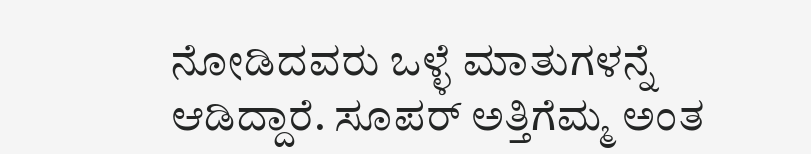ನೋಡಿದವರು ಒಳ್ಳೆ ಮಾತುಗಳನ್ನೆ ಆಡಿದ್ದಾರೆ. ಸೂಪರ್ ಅತ್ತಿಗೆಮ್ಮ ಅಂತ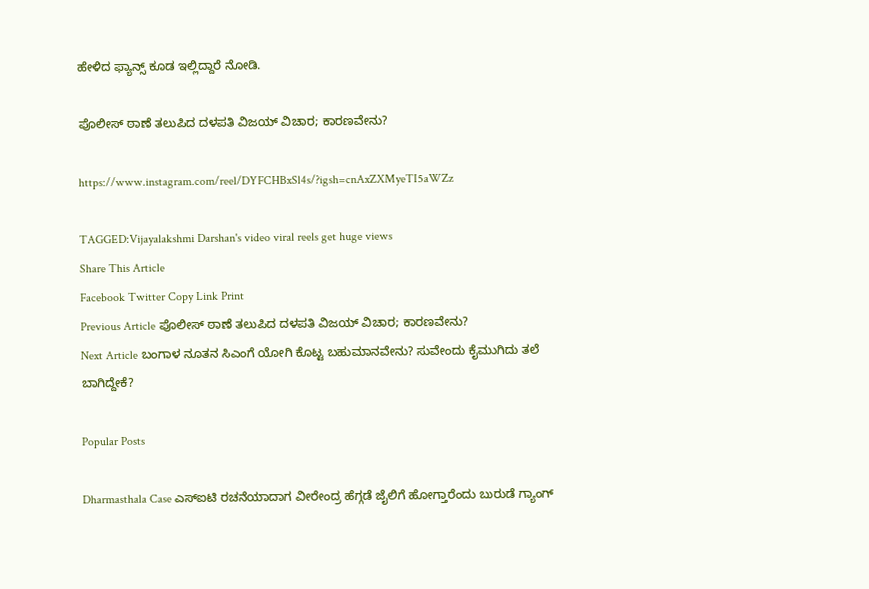ಹೇಳಿದ ಫ್ಯಾನ್ಸ್ ಕೂಡ ಇಲ್ಲಿದ್ದಾರೆ ನೋಡಿ.

ಪೊಲೀಸ್ ಠಾಣೆ ತಲುಪಿದ ದಳಪತಿ ವಿಜಯ್ ವಿಚಾರ; ಕಾರಣವೇನು?

https://www.instagram.com/reel/DYFCHBxSl4s/?igsh=cnAxZXMyeTI5aWZz

TAGGED:Vijayalakshmi Darshan's video viral reels get huge views
Share This Article
Facebook Twitter Copy Link Print
Previous Article ಪೊಲೀಸ್ ಠಾಣೆ ತಲುಪಿದ ದಳಪತಿ ವಿಜಯ್ ವಿಚಾರ; ಕಾರಣವೇನು?
Next Article ಬಂಗಾಳ ನೂತನ ಸಿಎಂಗೆ ಯೋಗಿ ಕೊಟ್ಟ ಬಹುಮಾನವೇನು? ಸುವೇಂದು ಕೈಮುಗಿದು ತಲೆ ಬಾಗಿದ್ದೇಕೆ?

Popular Posts

Dharmasthala Case ಎಸ್ಐಟಿ ರಚನೆಯಾದಾಗ ವೀರೇಂದ್ರ ಹೆಗ್ಗಡೆ ಜೈಲಿಗೆ ಹೋಗ್ತಾರೆಂದು ಬುರುಡೆ ಗ್ಯಾಂಗ್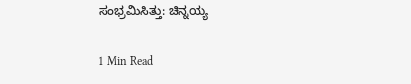ಸಂಭ್ರಮಿಸಿತ್ತು: ಚಿನ್ನಯ್ಯ

1 Min Read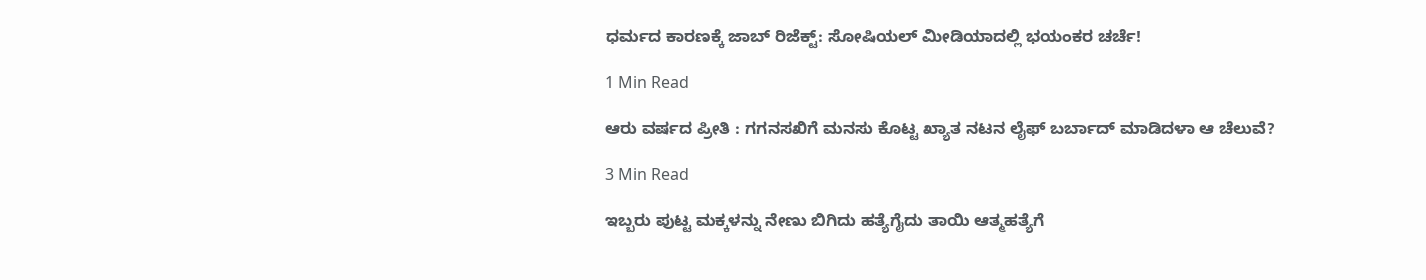ಧರ್ಮದ ಕಾರಣಕ್ಕೆ ಜಾಬ್ ರಿಜೆಕ್ಟ್: ಸೋಷಿಯಲ್ ಮೀಡಿಯಾದಲ್ಲಿ ಭಯಂಕರ ಚರ್ಚೆ!

1 Min Read

ಆರು ವರ್ಷದ ಪ್ರೀತಿ : ಗಗನಸಖಿಗೆ ಮನಸು ಕೊಟ್ಟ ಖ್ಯಾತ ನಟನ ಲೈಫ್ ಬರ್ಬಾದ್ ಮಾಡಿದಳಾ ಆ ಚೆಲುವೆ?

3 Min Read

ಇಬ್ಬರು ಪುಟ್ಟ ಮಕ್ಕಳನ್ನು ನೇಣು ಬಿಗಿದು ಹತ್ಯೆಗೈದು ತಾಯಿ ಆತ್ಮಹತ್ಯೆಗೆ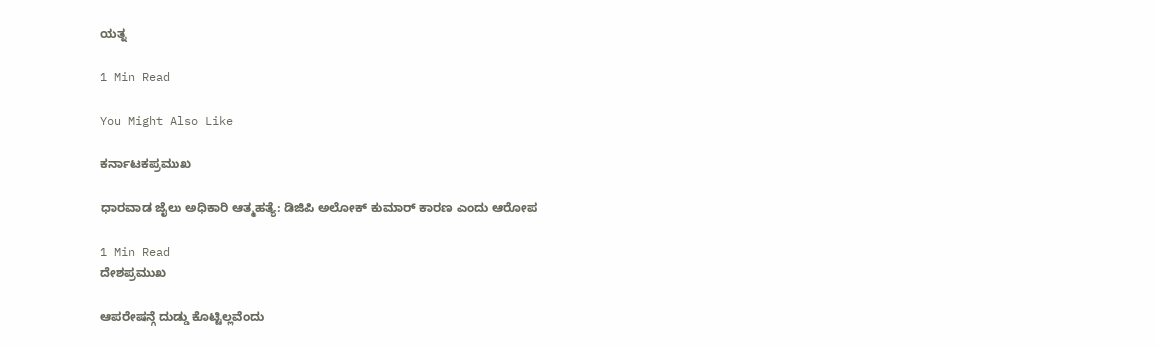ಯತ್ನ

1 Min Read

You Might Also Like

ಕರ್ನಾಟಕಪ್ರಮುಖ

ಧಾರವಾಡ ಜೈಲು ಅಧಿಕಾರಿ ಆತ್ಮಹತ್ಯೆ: ಡಿಜಿಪಿ ಅಲೋಕ್ ಕುಮಾರ್ ಕಾರಣ ಎಂದು ಆರೋಪ

1 Min Read
ದೇಶಪ್ರಮುಖ

ಆಪರೇಷನ್ಗೆ ದುಡ್ಡು ಕೊಟ್ಟಿಲ್ಲವೆಂದು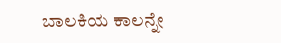ಬಾಲಕಿಯ ಕಾಲನ್ನೇ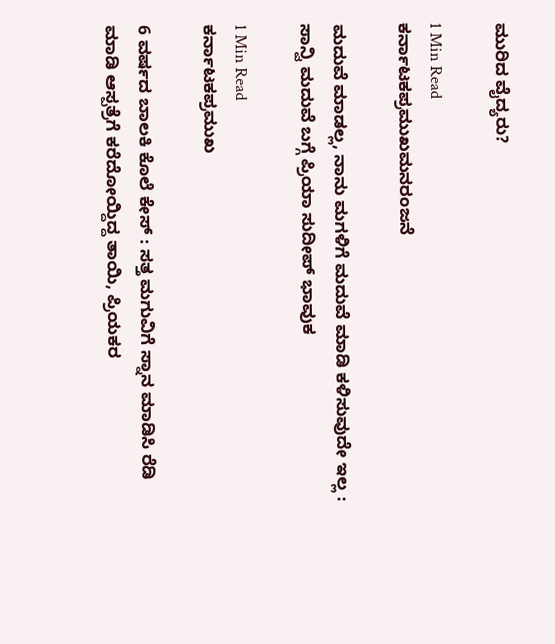ಮುರಿದ ವೈದ್ಯರು?

1 Min Read
ಕರ್ನಾಟಕಪ್ರಮುಖಮನರಂಜನೆ

ಮದುವೆ ಮಾಡಲ್ಲ, ನಾನು ಮಗಳಿಗೆ ಮದುವೆ ಮಾಡಿ ಕಳಿಸುವುದೇ ಇಲ್ಲ : ಸಾನ್ವಿ ಮದುವೆ ಬಗ್ಗೆ ಪ್ರಿಯಾ ಸುದೀಪ್ ಭಾವುಕ

1 Min Read
ಕರ್ನಾಟಕಪ್ರಮುಖ

6 ವರ್ಷದ ಬಾಲಕಿ ಕೊಲೆ ಕೇಸ್ : ಸತ್ತ ಮಗುವಿಗೆ ಸ್ನಾನ ಮಾಡಿಸಿ ರೆಡಿ ಮಾಡಿ ಆಸ್ಪತ್ರೆಗೆ ಕರೆದೋಯ್ದಿದ್ದ ತಾಯಿ, ಪ್ರಿಯಕರ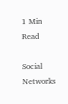1 Min Read

Social Networks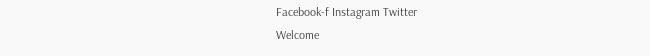Facebook-f Instagram Twitter
Welcome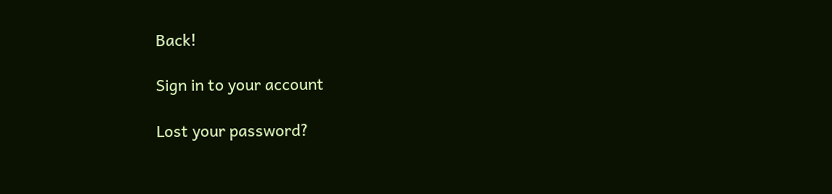Back!

Sign in to your account

Lost your password?